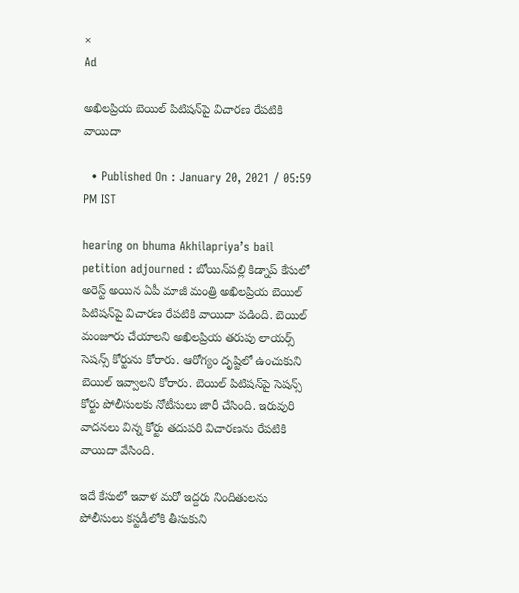×
Ad

అఖిలప్రియ బెయిల్‌ పిటిషన్‌పై విచారణ రేపటికి వాయిదా

  • Published On : January 20, 2021 / 05:59 PM IST

hearing on bhuma Akhilapriya’s bail petition adjourned : బోయిన్‌పల్లి కిడ్నాప్‌ కేసులో అరెస్ట్ అయిన ఏపీ మాజీ మంత్రి అఖిలప్రియ బెయిల్‌ పిటిషన్‌పై విచారణ రేపటికి వాయిదా పడింది. బెయిల్ మంజూరు చేయాలని అఖిలప్రియ తరుపు లాయర్స్ సెషన్స్‌ కోర్టును కోరారు. ఆరోగ్యం దృష్టిలో ఉంచుకుని బెయిల్ ఇవ్వాలని కోరారు. బెయిల్‌ పిటిషన్‌పై సెషన్స్ కోర్టు పోలీసులకు నోటీసులు జారీ చేసింది. ఇరువురి వాదనలు విన్న కోర్టు తదుపరి విచారణను రేపటికి వాయిదా వేసింది.

ఇదే కేసులో ఇవాళ మరో ఇద్దరు నిందితులను పోలీసులు కస్టడీలోకి తీసుకుని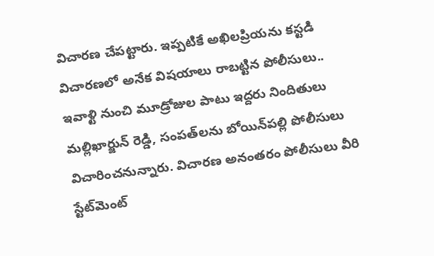విచారణ చేపట్టారు. ఇప్పటికే అఖిలప్రియను కస్టడి విచారణలో అనేక విషయాలు రాబట్టిన పోలీసులు.. ఇవాళ్టి నుంచి మూడ్రోజుల పాటు ఇద్దరు నిందితులు మల్లిఖార్జున్ రెడ్డి, సంపత్‌లను బోయిన్‌పల్లి పోలీసులు విచారించనున్నారు. విచారణ అనంతరం పోలీసులు వీరి స్టేట్‌మెంట్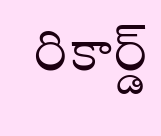రికార్డ్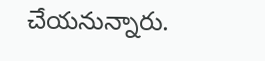చేయనున్నారు.